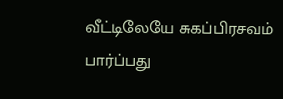வீட்டிலேயே சுகப்பிரசவம் பார்ப்பது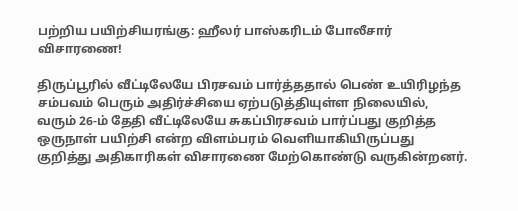பற்றிய பயிற்சியரங்கு: ஹீலர் பாஸ்கரிடம் போலீசார் விசாரணை!

திருப்பூரில் வீட்டிலேயே பிரசவம் பார்த்ததால் பெண் உயிரிழந்த சம்பவம் பெரும் அதிர்ச்சியை ஏற்படுத்தியுள்ள நிலையில், வரும் 26-ம் தேதி வீட்டிலேயே சுகப்பிரசவம் பார்ப்பது குறித்த ஒருநாள் பயிற்சி என்ற விளம்பரம் வெளியாகியிருப்பது குறித்து அதிகாரிகள் விசாரணை மேற்கொண்டு வருகின்றனர்.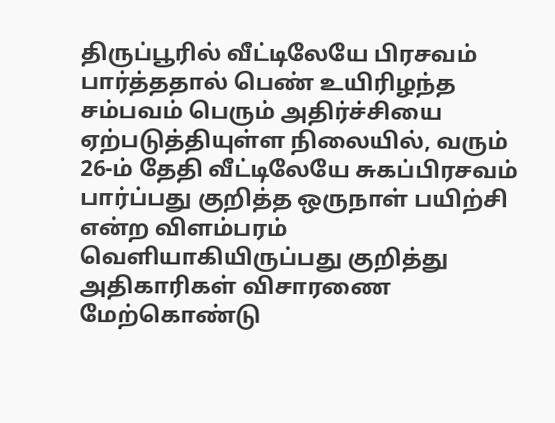திருப்பூரில் வீட்டிலேயே பிரசவம் பார்த்ததால் பெண் உயிரிழந்த சம்பவம் பெரும் அதிர்ச்சியை ஏற்படுத்தியுள்ள நிலையில், வரும் 26-ம் தேதி வீட்டிலேயே சுகப்பிரசவம் பார்ப்பது குறித்த ஒருநாள் பயிற்சி என்ற விளம்பரம் வெளியாகியிருப்பது குறித்து அதிகாரிகள் விசாரணை மேற்கொண்டு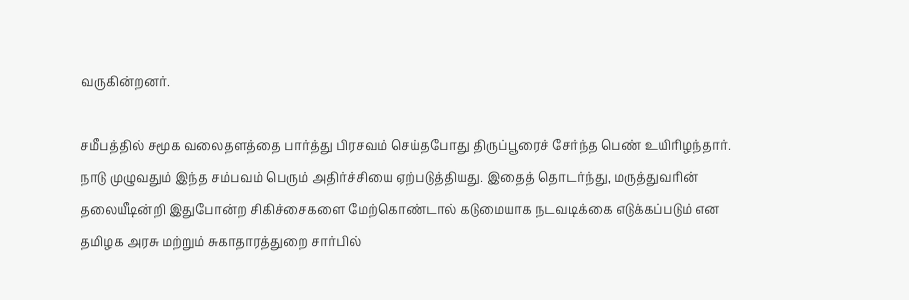வருகின்றனர்.

சமீபத்தில் சமூக வலைதளத்தை பார்த்து பிரசவம் செய்தபோது திருப்பூரைச் சேர்ந்த பெண் உயிரிழந்தார். நாடு முழுவதும் இந்த சம்பவம் பெரும் அதிர்ச்சியை ஏற்படுத்தியது. இதைத் தொடர்ந்து, மருத்துவரின் தலையீடின்றி இதுபோன்ற சிகிச்சைகளை மேற்கொண்டால் கடுமையாக நடவடிக்கை எடுக்கப்படும் என தமிழக அரசு மற்றும் சுகாதாரத்துறை சார்பில்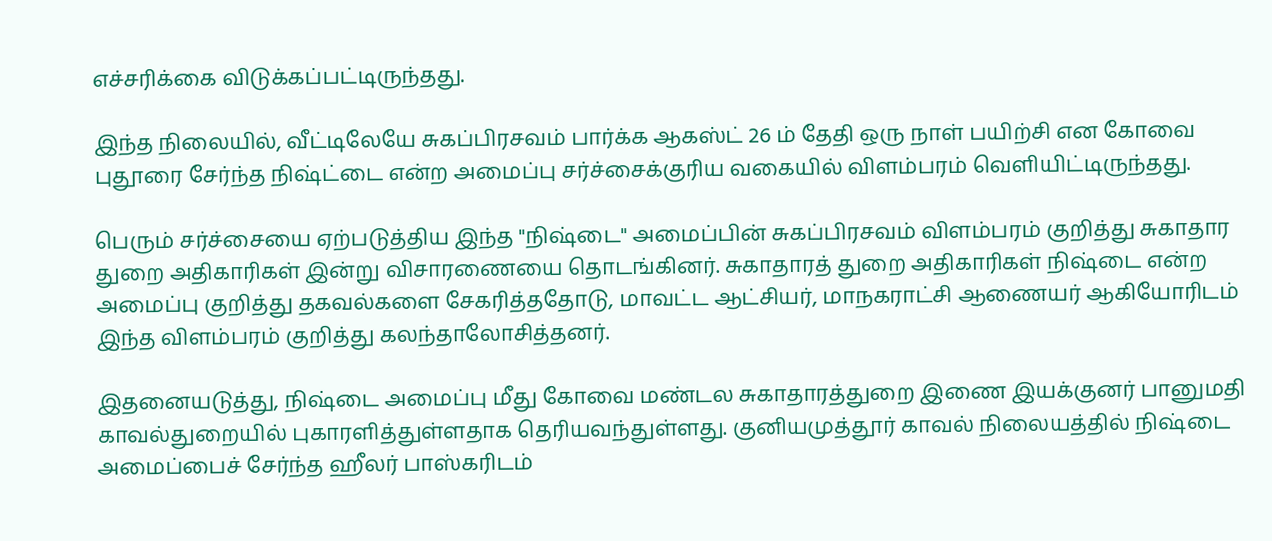எச்சரிக்கை விடுக்கப்பட்டிருந்தது.

இந்த நிலையில், வீட்டிலேயே சுகப்பிரசவம் பார்க்க ஆகஸ்ட் 26 ம் தேதி ஒரு நாள் பயிற்சி என கோவை புதூரை சேர்ந்த நிஷ்ட்டை என்ற அமைப்பு சர்ச்சைக்குரிய வகையில் விளம்பரம் வெளியிட்டிருந்தது.

பெரும் சர்ச்சையை ஏற்படுத்திய இந்த "நிஷ்டை" அமைப்பின் சுகப்பிரசவம் விளம்பரம் குறித்து சுகாதார துறை அதிகாரிகள் இன்று விசாரணையை தொடங்கினர். சுகாதாரத் துறை அதிகாரிகள் நிஷ்டை என்ற அமைப்பு குறித்து தகவல்களை சேகரித்ததோடு, மாவட்ட ஆட்சியர், மாநகராட்சி ஆணையர் ஆகியோரிடம் இந்த விளம்பரம் குறித்து கலந்தாலோசித்தனர்.

இதனையடுத்து, நிஷ்டை அமைப்பு மீது கோவை மண்டல சுகாதாரத்துறை இணை இயக்குனர் பானுமதி காவல்துறையில் புகாரளித்துள்ளதாக தெரியவந்துள்ளது. குனியமுத்தூர் காவல் நிலையத்தில் நிஷ்டை அமைப்பைச் சேர்ந்த ஹீலர் பாஸ்கரிடம்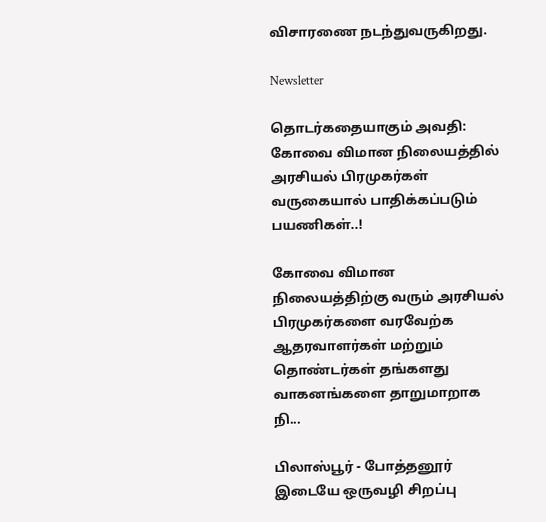விசாரணை நடந்துவருகிறது.

Newsletter

தொடர்கதையாகும் அவதி: கோவை விமான நிலையத்தில் அரசியல் பிரமுகர்கள் வருகையால் பாதிக்கப்படும் பயணிகள்..!

கோவை விமான நிலையத்திற்கு வரும் அரசியல் பிரமுகர்களை வரவேற்க ஆதரவாளர்கள் மற்றும் தொண்டர்கள் தங்களது வாகனங்களை தாறுமாறாக நி...

பிலாஸ்பூர் - போத்தனூர் இடையே ஒருவழி சிறப்பு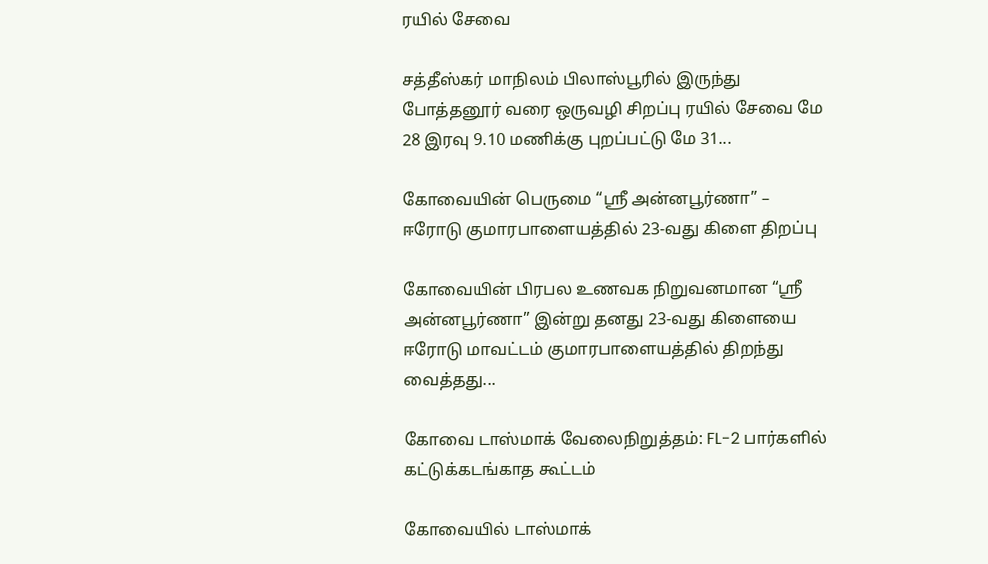ரயில் சேவை

சத்தீஸ்கர் மாநிலம் பிலாஸ்பூரில் இருந்து போத்தனூர் வரை ஒருவழி சிறப்பு ரயில் சேவை மே 28 இரவு 9.10 மணிக்கு புறப்பட்டு மே 31...

கோவையின் பெருமை “ஸ்ரீ அன்னபூர்ணா” – ஈரோடு குமாரபாளையத்தில் 23-வது கிளை திறப்பு

கோவையின் பிரபல உணவக நிறுவனமான “ஸ்ரீ அன்னபூர்ணா” இன்று தனது 23-வது கிளையை ஈரோடு மாவட்டம் குமாரபாளையத்தில் திறந்து வைத்தது...

கோவை டாஸ்மாக் வேலைநிறுத்தம்: FL-2 பார்களில் கட்டுக்கடங்காத கூட்டம்

கோவையில் டாஸ்மாக்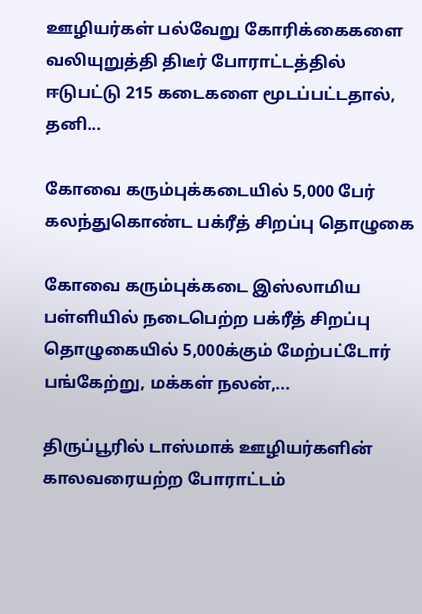ஊழியர்கள் பல்வேறு கோரிக்கைகளை வலியுறுத்தி திடீர் போராட்டத்தில் ஈடுபட்டு 215 கடைகளை மூடப்பட்டதால், தனி...

கோவை கரும்புக்கடையில் 5,000 பேர் கலந்துகொண்ட பக்ரீத் சிறப்பு தொழுகை

கோவை கரும்புக்கடை இஸ்லாமிய பள்ளியில் நடைபெற்ற பக்ரீத் சிறப்பு தொழுகையில் 5,000க்கும் மேற்பட்டோர் பங்கேற்று, மக்கள் நலன்,...

திருப்பூரில் டாஸ்மாக் ஊழியர்களின் காலவரையற்ற போராட்டம்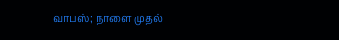வாபஸ்; நாளை முதல்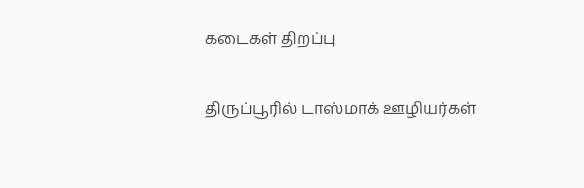கடைகள் திறப்பு

திருப்பூரில் டாஸ்மாக் ஊழியர்கள்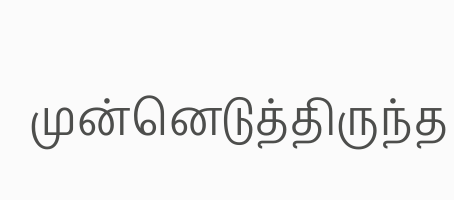முன்னெடுத்திருந்த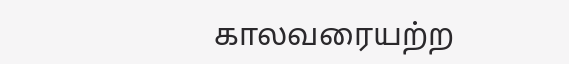காலவரையற்ற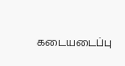கடையடைப்பு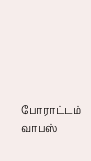போராட்டம் வாபஸ்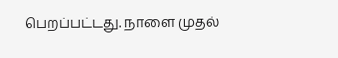பெறப்பட்டது. நாளை முதல்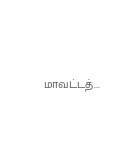மாவட்டத்...